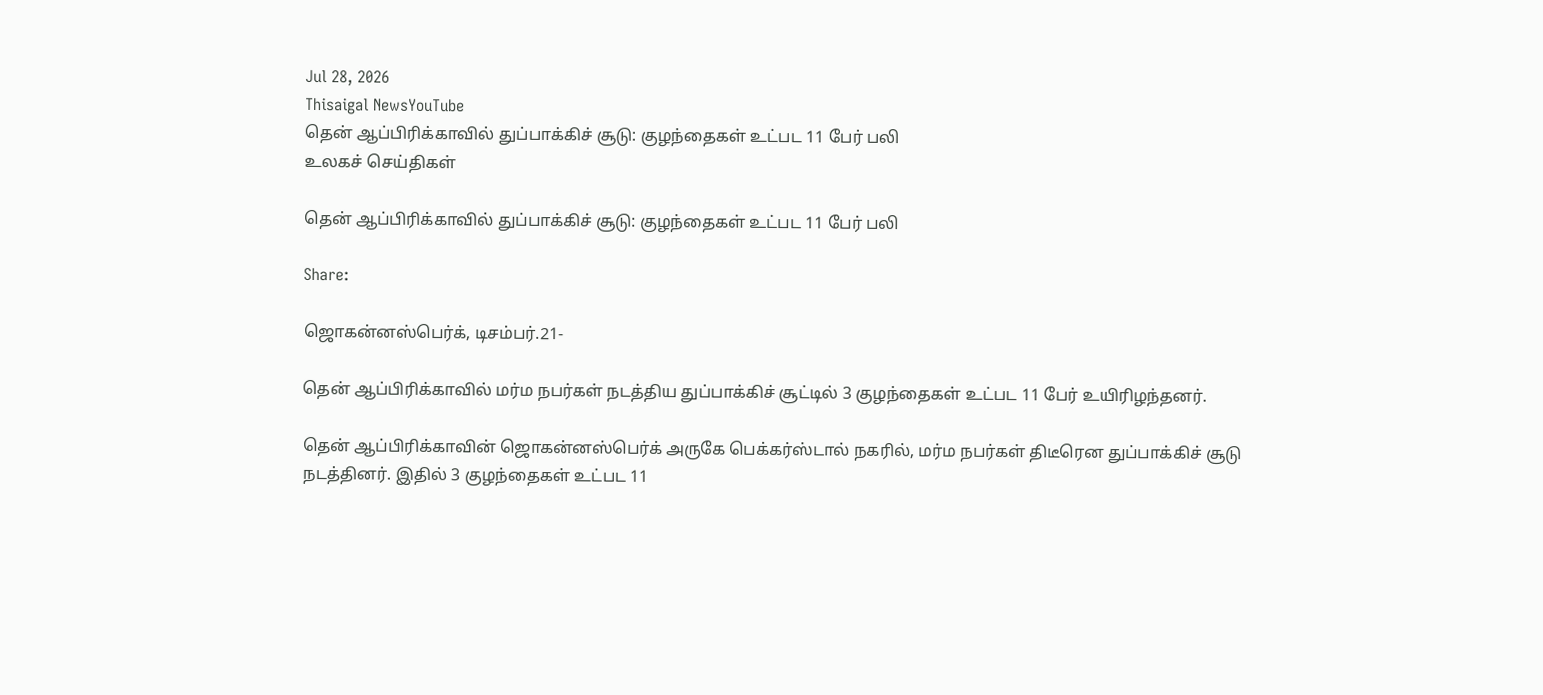Jul 28, 2026
Thisaigal NewsYouTube
தென் ஆப்பிரிக்காவில் துப்பாக்கிச் சூடு: குழந்தைகள் உட்பட 11 பேர் பலி
உலகச் செய்திகள்

தென் ஆப்பிரிக்காவில் துப்பாக்கிச் சூடு: குழந்தைகள் உட்பட 11 பேர் பலி

Share:

ஜொகன்னஸ்பெர்க், டிசம்பர்.21-

தென் ஆப்பிரிக்காவில் மர்ம நபர்கள் நடத்திய துப்பாக்கிச் சூட்டில் 3 குழந்தைகள் உட்பட 11 பேர் உயிரிழந்தனர்.

தென் ஆப்பிரிக்காவின் ஜொகன்னஸ்பெர்க் அருகே பெக்கர்ஸ்டால் நகரில், மர்ம நபர்கள் திடீரென துப்பாக்கிச் சூடு நடத்தினர். இதில் 3 குழந்தைகள் உட்பட 11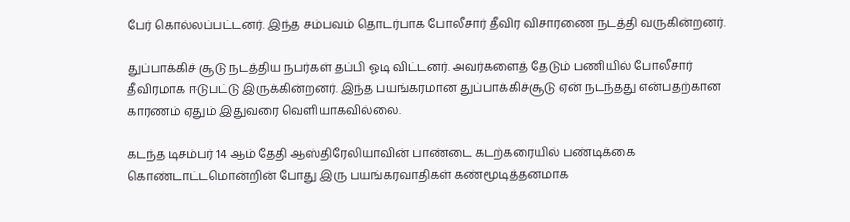பேர் கொல்லப்பட்டனர். இந்த சம்பவம் தொடர்பாக போலீசார் தீவிர விசாரணை நடத்தி வருகின்றனர்.

துப்பாக்கிச் சூடு நடத்திய நபர்கள் தப்பி ஓடி விட்டனர். அவர்களைத் தேடும் பணியில் போலீசார் தீவிரமாக ஈடுபட்டு இருக்கின்றனர். இந்த பயங்கரமான துப்பாக்கிச்சூடு ஏன் நடந்தது என்பதற்கான காரணம் ஏதும் இதுவரை வெளியாகவில்லை.

கடந்த டிசம்பர் 14 ஆம் தேதி ஆஸ்திரேலியாவின் பாண்டை கடற்கரையில் பண்டிக்கை கொண்டாட்டமொன்றின் போது இரு பயங்கரவாதிகள் கண்மூடித்தனமாக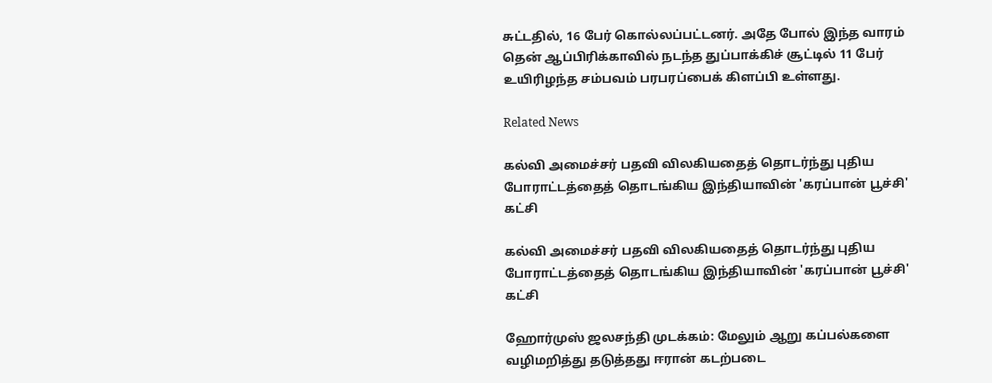சுட்டதில், 16 பேர் கொல்லப்பட்டனர். அதே போல் இந்த வாரம் தென் ஆப்பிரிக்காவில் நடந்த துப்பாக்கிச் சூட்டில் 11 பேர் உயிரிழந்த சம்பவம் பரபரப்பைக் கிளப்பி உள்ளது.

Related News

கல்வி அமைச்சர் பதவி விலகியதைத் தொடர்ந்து புதிய போராட்டத்தைத் தொடங்கிய இந்தியாவின் 'கரப்பான் பூச்சி' கட்சி

கல்வி அமைச்சர் பதவி விலகியதைத் தொடர்ந்து புதிய போராட்டத்தைத் தொடங்கிய இந்தியாவின் 'கரப்பான் பூச்சி' கட்சி

ஹோர்முஸ் ஜலசந்தி முடக்கம்: மேலும் ஆறு கப்பல்களை வழிமறித்து தடுத்தது ஈரான் கடற்படை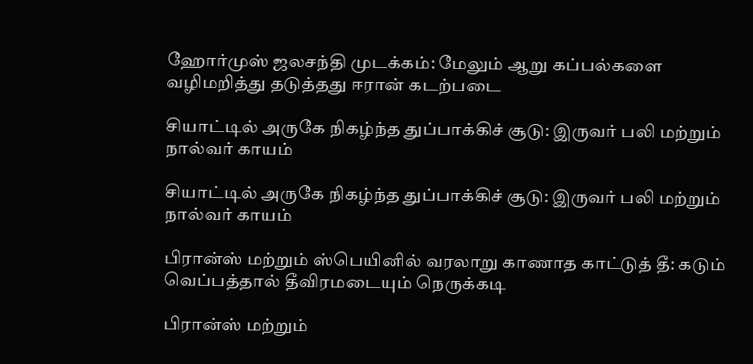ஹோர்முஸ் ஜலசந்தி முடக்கம்: மேலும் ஆறு கப்பல்களை வழிமறித்து தடுத்தது ஈரான் கடற்படை

சியாட்டில் அருகே நிகழ்ந்த துப்பாக்கிச் சூடு: இருவர் பலி மற்றும் நால்வர் காயம்

சியாட்டில் அருகே நிகழ்ந்த துப்பாக்கிச் சூடு: இருவர் பலி மற்றும் நால்வர் காயம்

பிரான்ஸ் மற்றும் ஸ்பெயினில் வரலாறு காணாத காட்டுத் தீ: கடும் வெப்பத்தால் தீவிரமடையும் நெருக்கடி

பிரான்ஸ் மற்றும்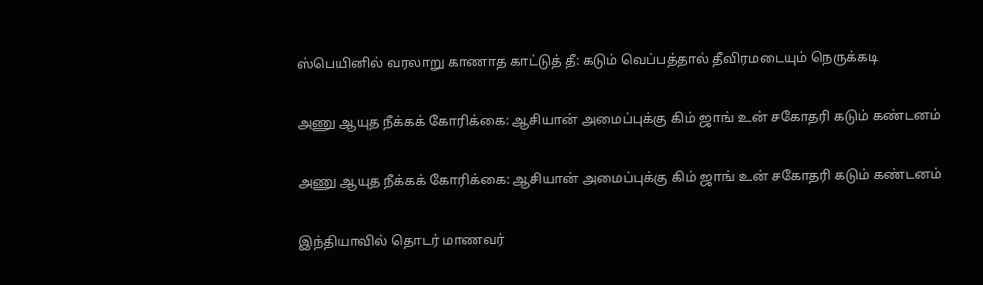ஸ்பெயினில் வரலாறு காணாத காட்டுத் தீ: கடும் வெப்பத்தால் தீவிரமடையும் நெருக்கடி

அணு ஆயுத நீக்கக் கோரிக்கை: ஆசியான் அமைப்புக்கு கிம் ஜாங் உன் சகோதரி கடும் கண்டனம்

அணு ஆயுத நீக்கக் கோரிக்கை: ஆசியான் அமைப்புக்கு கிம் ஜாங் உன் சகோதரி கடும் கண்டனம்

இந்தியாவில் தொடர் மாணவர்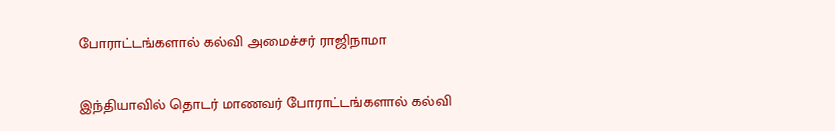போராட்டங்களால் கல்வி அமைச்சர் ராஜிநாமா

இந்தியாவில் தொடர் மாணவர் போராட்டங்களால் கல்வி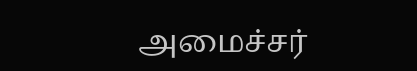அமைச்சர்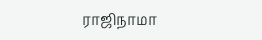ராஜிநாமா